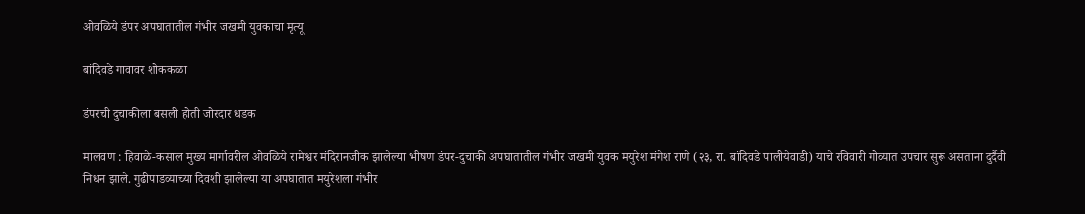ओवळिये डंपर अपघातातील गंभीर जखमी युवकाचा मृत्यू

बांदिवडे गावावर शोककळा

डंपरची दुचाकीला बसली होती जोरदार धडक

मालवण : हिवाळे-कसाल मुख्य मार्गावरील ओवळिये रामेश्वर मंदिरानजीक झालेल्या भीषण डंपर-दुचाकी अपघातातील गंभीर जखमी युवक मयुरेश मंगेश राणे (२३, रा. बांदिवडे पालीयेवाडी) याचे रविवारी गोव्यात उपचार सुरू असताना दुर्दैवी निधन झाले. गुढीपाडव्याच्या दिवशी झालेल्या या अपघातात मयुरेशला गंभीर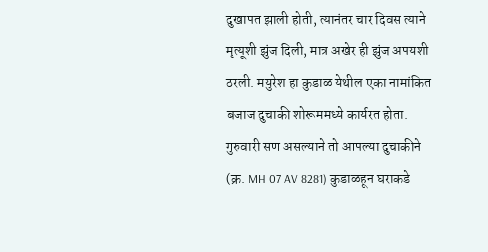दुखापत झाली होती, त्यानंतर चार दिवस त्याने मृत्यूशी झुंज दिली, मात्र अखेर ही झुंज अपयशी ठरली. मयुरेश हा कुडाळ येथील एका नामांकित बजाज दुचाकी शोरूममध्ये कार्यरत होता. गुरुवारी सण असल्याने तो आपल्या दुचाकीने (क्र. MH 07 AV 8281) कुडाळहून घराकडे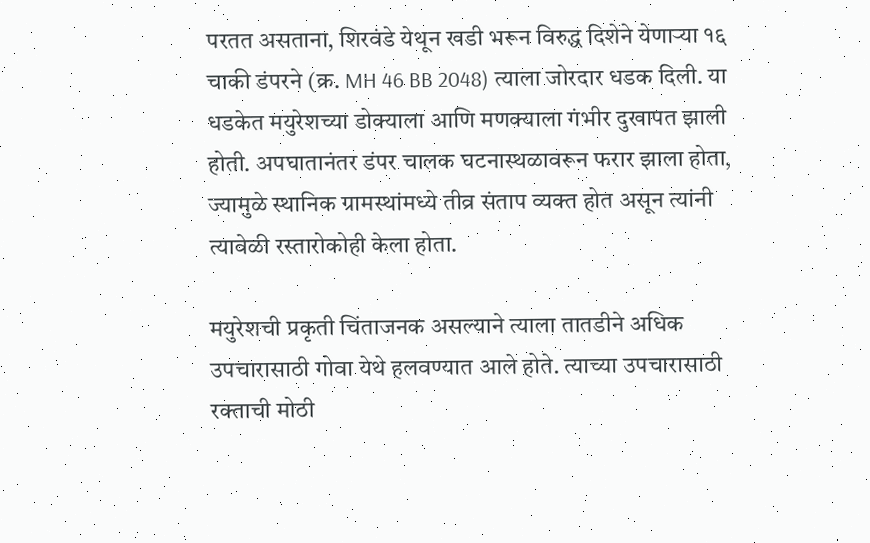परतत असताना, शिरवंडे येथून खडी भरून विरुद्ध दिशेने येणाऱ्या १६ चाकी डंपरने (क्र. MH 46 BB 2048) त्याला जोरदार धडक दिली. या धडकेत मयुरेशच्या डोक्याला आणि मणक्याला गंभीर दुखापत झाली होती. अपघातानंतर डंपर चालक घटनास्थळावरून फरार झाला होता, ज्यामुळे स्थानिक ग्रामस्थांमध्ये तीव्र संताप व्यक्त होत असून त्यांनी त्यावेळी रस्तारोकोही केला होता.

मयुरेशची प्रकृती चिंताजनक असल्याने त्याला तातडीने अधिक उपचारासाठी गोवा येथे हलवण्यात आले होते. त्याच्या उपचारासाठी रक्ताची मोठी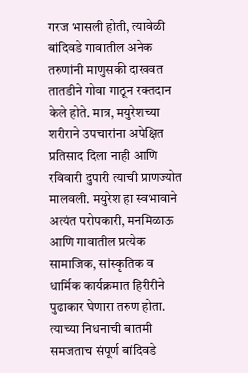गरज भासली होती, त्यावेळी बांदिवडे गावातील अनेक तरुणांनी माणुसकी दाखवत तातडीने गोवा गाठून रक्तदान केले होते. मात्र, मयुरेशच्या शरीराने उपचारांना अपेक्षित प्रतिसाद दिला नाही आणि रविवारी दुपारी त्याची प्राणज्योत मालवली. मयुरेश हा स्वभावाने अत्यंत परोपकारी, मनमिळाऊ आणि गावातील प्रत्येक सामाजिक, सांस्कृतिक व धार्मिक कार्यक्रमात हिरीरीने पुढाकार घेणारा तरुण होता. त्याच्या निधनाची बातमी समजताच संपूर्ण बांदिवडे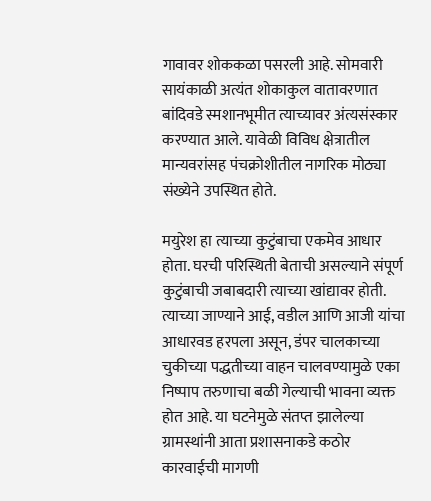गावावर शोककळा पसरली आहे. सोमवारी सायंकाळी अत्यंत शोकाकुल वातावरणात बांदिवडे स्मशानभूमीत त्याच्यावर अंत्यसंस्कार करण्यात आले. यावेळी विविध क्षेत्रातील मान्यवरांसह पंचक्रोशीतील नागरिक मोठ्या संख्येने उपस्थित होते.

मयुरेश हा त्याच्या कुटुंबाचा एकमेव आधार होता. घरची परिस्थिती बेताची असल्याने संपूर्ण कुटुंबाची जबाबदारी त्याच्या खांद्यावर होती. त्याच्या जाण्याने आई, वडील आणि आजी यांचा आधारवड हरपला असून, डंपर चालकाच्या चुकीच्या पद्धतीच्या वाहन चालवण्यामुळे एका निष्पाप तरुणाचा बळी गेल्याची भावना व्यक्त होत आहे. या घटनेमुळे संतप्त झालेल्या ग्रामस्थांनी आता प्रशासनाकडे कठोर कारवाईची मागणी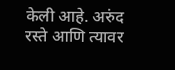केली आहे. अरुंद रस्ते आणि त्यावर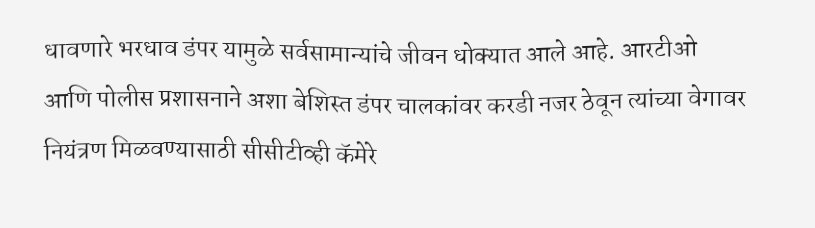धावणारे भरधाव डंपर यामुळे सर्वसामान्यांचे जीवन धोक्यात आले आहे. आरटीओ आणि पोलीस प्रशासनाने अशा बेशिस्त डंपर चालकांवर करडी नजर ठेवून त्यांच्या वेगावर नियंत्रण मिळवण्यासाठी सीसीटीव्ही कॅमेरे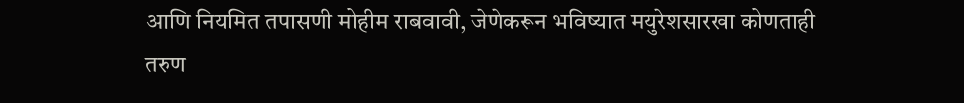आणि नियमित तपासणी मोहीम राबवावी, जेणेकरून भविष्यात मयुरेशसारखा कोणताही तरुण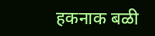हकनाक बळी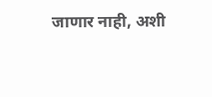जाणार नाही, अशी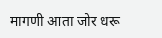मागणी आता जोर धरू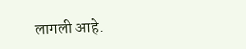लागली आहे.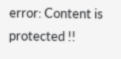error: Content is protected !!